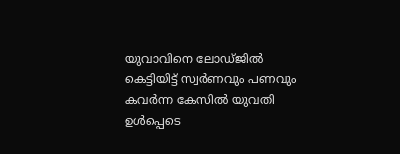യുവാവിനെ ലോഡ്ജിൽ കെട്ടിയിട്ട് സ്വർണവും പണവും കവർന്ന കേസിൽ യുവതി ഉൾപ്പെടെ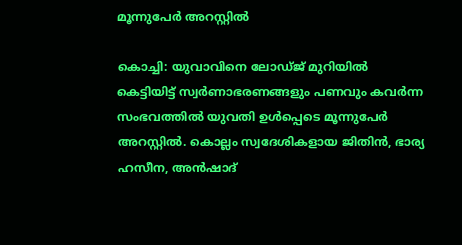മൂന്നുപേർ അറസ്റ്റിൽ

കൊച്ചി: യുവാവിനെ ലോഡ്ജ് മുറിയിൽ കെട്ടിയിട്ട് സ്വർണാഭരണങ്ങളും പണവും കവർന്ന സംഭവത്തിൽ യുവതി ഉൾപ്പെടെ മൂന്നുപേർ അറസ്റ്റിൽ. കൊല്ലം സ്വദേശികളായ ജിതിൻ, ഭാര്യ ഹസീന, അൻഷാദ്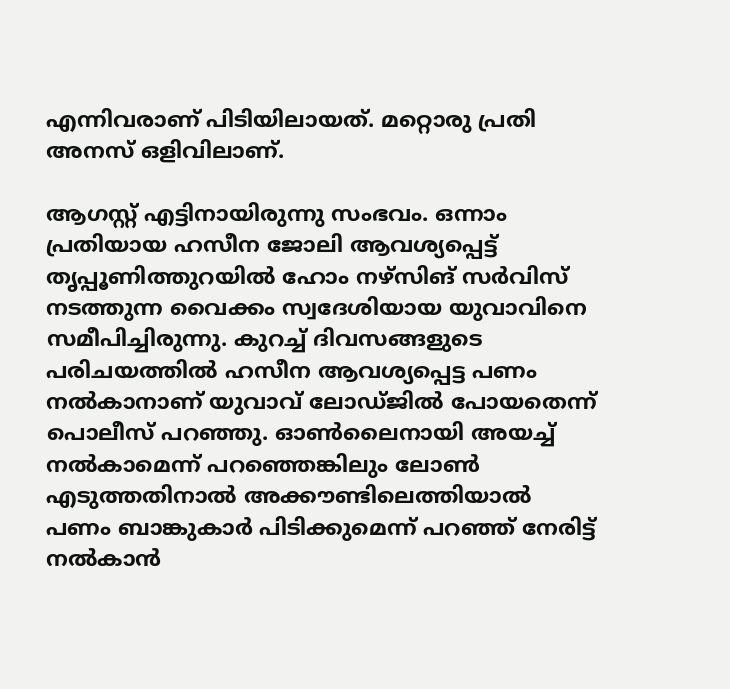എന്നിവരാണ് പിടിയിലായത്. മറ്റൊരു പ്രതി അനസ് ഒളിവിലാണ്.

ആഗസ്റ്റ് എട്ടിനായിരുന്നു സംഭവം. ഒന്നാം പ്രതിയായ ഹസീന ജോലി ആവശ്യപ്പെട്ട് തൃപ്പൂണിത്തുറയിൽ ഹോം നഴ്സിങ് സർവിസ് നടത്തുന്ന വൈക്കം സ്വദേശിയായ യുവാവിനെ സമീപിച്ചിരുന്നു. കുറച്ച് ദിവസങ്ങളുടെ പരിചയത്തിൽ ഹസീന ആവശ്യപ്പെട്ട പണം നൽകാനാണ് യുവാവ് ലോഡ്ജിൽ പോയതെന്ന് പൊലീസ് പറഞ്ഞു. ഓൺലൈനായി അയച്ച് നൽകാമെന്ന് പറഞ്ഞെങ്കിലും ലോൺ എടുത്തതിനാൽ അക്കൗണ്ടിലെത്തിയാൽ പണം ബാങ്കുകാർ പിടിക്കുമെന്ന് പറഞ്ഞ് നേരിട്ട് നൽകാൻ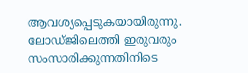ആവശ്യപ്പെടുകയായിരുന്നു. ലോഡ്ജിലെത്തി ഇരുവരും സംസാരിക്കുന്നതിനിടെ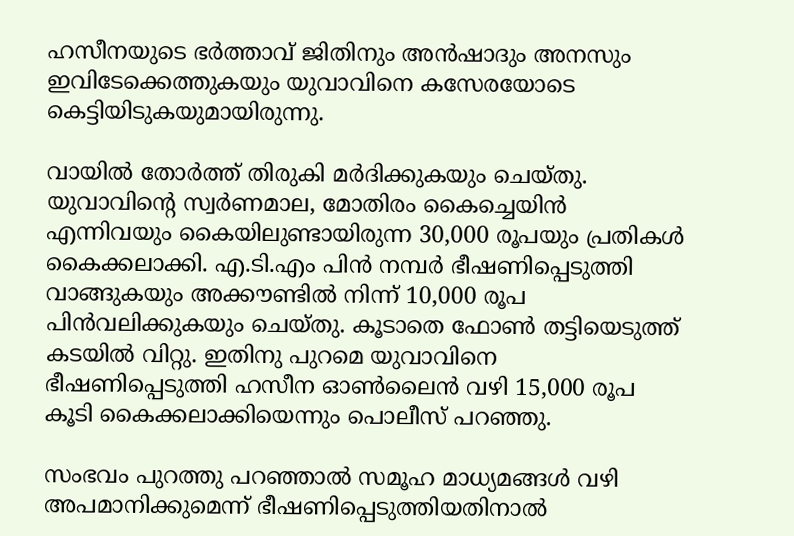ഹസീനയുടെ ഭർത്താവ് ജിതിനും അൻഷാദും അനസും ഇവിടേക്കെത്തുകയും യുവാവിനെ കസേരയോടെ കെട്ടിയിടുകയുമായിരുന്നു.

വായിൽ തോർത്ത് തിരുകി മർദിക്കുകയും ചെയ്തു. യുവാവിന്റെ സ്വർണമാല, മോതിരം കൈച്ചെയിൻ എന്നിവയും കൈയിലുണ്ടായിരുന്ന 30,000 രൂപയും പ്രതികൾ കൈക്കലാക്കി. എ.ടി.എം പിൻ നമ്പർ ഭീഷണിപ്പെടുത്തി വാങ്ങുകയും അക്കൗണ്ടിൽ നിന്ന് 10,000 രൂപ പിൻവലിക്കുകയും ചെയ്തു. കൂടാതെ ഫോൺ തട്ടിയെടുത്ത് കടയിൽ വിറ്റു. ഇതിനു പുറമെ യുവാവിനെ ഭീഷണിപ്പെടുത്തി ഹസീന ഓൺലൈൻ വഴി 15,000 രൂപ കൂടി കൈക്കലാക്കിയെന്നും പൊലീസ് പറഞ്ഞു.

സംഭവം പുറത്തു പറഞ്ഞാൽ സമൂഹ മാധ്യമങ്ങൾ വഴി അപമാനിക്കുമെന്ന് ഭീഷണിപ്പെടുത്തിയതിനാൽ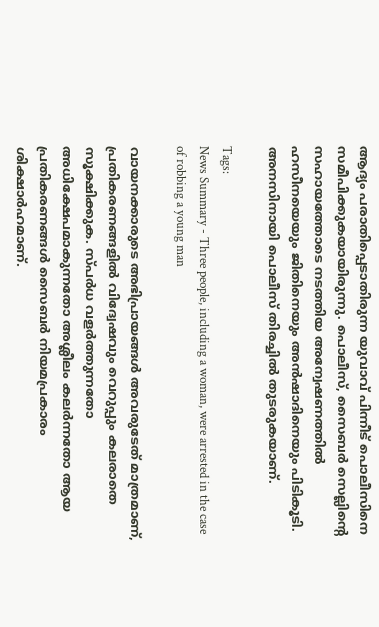ആദ്യം പരാതിപ്പെടാതിരുന്ന യുവാവ് പിന്നീട് പൊലീസിനെ സമീപിക്കുകയായിരുന്നു. പൊലീസ്, സൈബർ സെല്ലിന്റെ സഹായത്തോടെ നടത്തിയ അന്വേഷണത്തിൽ ഹസീനയെയും ജിതിനെയും അൻഷാദിനെയും പിടികൂടി. അനസിനായി പൊലീസ് തിരച്ചിൽ തുടരുകയാണ്.

Tags:
News Summary - Three people, including a woman, were arrested in the case of robbing a young man

വായനക്കാരുടെ അഭിപ്രായങ്ങള്‍ അവരുടേത് മാത്രമാണ്, പ്രതികരണങ്ങളിൽ വിദ്വേഷവും വെറുപ്പും കലരാതെ സൂക്ഷിക്കുക. സ്പർധ വളർത്തുന്നതോ അധിക്ഷേപമാകുന്നതോ അശ്ലീലം കലർന്നതോ ആയ പ്രതികരണങ്ങൾ സൈബർ നിയമപ്രകാരം ശിക്ഷാർഹമാണ്.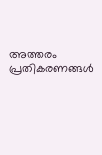അത്തരം പ്രതികരണങ്ങൾ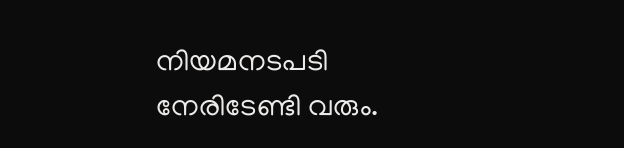നിയമനടപടി നേരിടേണ്ടി വരും.